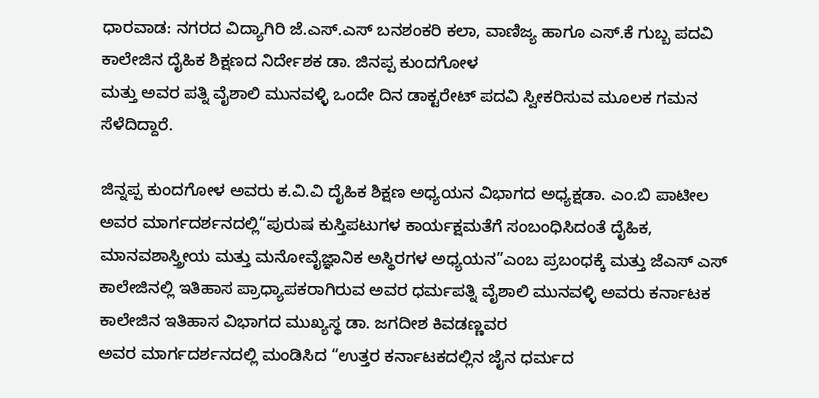ಧಾರವಾಡ: ನಗರದ ವಿದ್ಯಾಗಿರಿ ಜೆ.ಎಸ್.ಎಸ್ ಬನಶಂಕರಿ ಕಲಾ, ವಾಣಿಜ್ಯ ಹಾಗೂ ಎಸ್.ಕೆ ಗುಬ್ಬ ಪದವಿ ಕಾಲೇಜಿನ ದೈಹಿಕ ಶಿಕ್ಷಣದ ನಿರ್ದೇಶಕ ಡಾ. ಜಿನಪ್ಪ ಕುಂದಗೋಳ
ಮತ್ತು ಅವರ ಪತ್ನಿ ವೈಶಾಲಿ ಮುನವಳ್ಳಿ ಒಂದೇ ದಿನ ಡಾಕ್ಟರೇಟ್ ಪದವಿ ಸ್ವೀಕರಿಸುವ ಮೂಲಕ ಗಮನ ಸೆಳೆದಿದ್ದಾರೆ.

ಜಿನ್ನಪ್ಪ ಕುಂದಗೋಳ ಅವರು ಕ.ವಿ.ವಿ ದೈಹಿಕ ಶಿಕ್ಷಣ ಅಧ್ಯಯನ ವಿಭಾಗದ ಅಧ್ಯಕ್ಷಡಾ. ಎಂ.ಬಿ ಪಾಟೀಲ ಅವರ ಮಾರ್ಗದರ್ಶನದಲ್ಲಿ“ಪುರುಷ ಕುಸ್ತಿಪಟುಗಳ ಕಾರ್ಯಕ್ಷಮತೆಗೆ ಸಂಬಂಧಿಸಿದಂತೆ ದೈಹಿಕ, ಮಾನವಶಾಸ್ತ್ರೀಯ ಮತ್ತು ಮನೋವೈಜ್ಞಾನಿಕ ಅಸ್ಥಿರಗಳ ಅಧ್ಯಯನ”ಎಂಬ ಪ್ರಬಂಧಕ್ಕೆ ಮತ್ತು ಜೆಎಸ್ ಎಸ್ ಕಾಲೇಜಿನಲ್ಲಿ ಇತಿಹಾಸ ಪ್ರಾಧ್ಯಾಪಕರಾಗಿರುವ ಅವರ ಧರ್ಮಪತ್ನಿ ವೈಶಾಲಿ ಮುನವಳ್ಳಿ ಅವರು ಕರ್ನಾಟಕ ಕಾಲೇಜಿನ ಇತಿಹಾಸ ವಿಭಾಗದ ಮುಖ್ಯಸ್ಥ ಡಾ. ಜಗದೀಶ ಕಿವಡಣ್ಣವರ
ಅವರ ಮಾರ್ಗದರ್ಶನದಲ್ಲಿ ಮಂಡಿಸಿದ “ಉತ್ತರ ಕರ್ನಾಟಕದಲ್ಲಿನ ಜೈನ ಧರ್ಮದ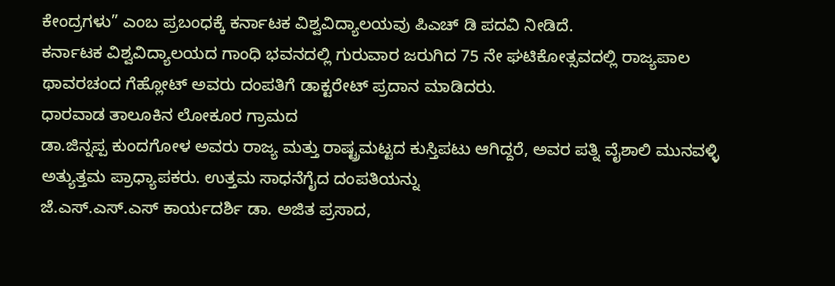ಕೇಂದ್ರಗಳು” ಎಂಬ ಪ್ರಬಂಧಕ್ಕೆ ಕರ್ನಾಟಕ ವಿಶ್ವವಿದ್ಯಾಲಯವು ಪಿಎಚ್ ಡಿ ಪದವಿ ನೀಡಿದೆ.
ಕರ್ನಾಟಕ ವಿಶ್ವವಿದ್ಯಾಲಯದ ಗಾಂಧಿ ಭವನದಲ್ಲಿ ಗುರುವಾರ ಜರುಗಿದ 75 ನೇ ಘಟಿಕೋತ್ಸವದಲ್ಲಿ ರಾಜ್ಯಪಾಲ ಥಾವರಚಂದ ಗೆಹ್ಲೋಟ್ ಅವರು ದಂಪತಿಗೆ ಡಾಕ್ಟರೇಟ್ ಪ್ರದಾನ ಮಾಡಿದರು.
ಧಾರವಾಡ ತಾಲೂಕಿನ ಲೋಕೂರ ಗ್ರಾಮದ
ಡಾ.ಜಿನ್ನಪ್ಪ ಕುಂದಗೋಳ ಅವರು ರಾಜ್ಯ ಮತ್ತು ರಾಷ್ಟ್ರಮಟ್ಟದ ಕುಸ್ತಿಪಟು ಆಗಿದ್ದರೆ, ಅವರ ಪತ್ನಿ ವೈಶಾಲಿ ಮುನವಳ್ಳಿ ಅತ್ಯುತ್ತಮ ಪ್ರಾಧ್ಯಾಪಕರು. ಉತ್ತಮ ಸಾಧನೆಗೈದ ದಂಪತಿಯನ್ನು
ಜೆ.ಎಸ್.ಎಸ್.ಎಸ್ ಕಾರ್ಯದರ್ಶಿ ಡಾ. ಅಜಿತ ಪ್ರಸಾದ,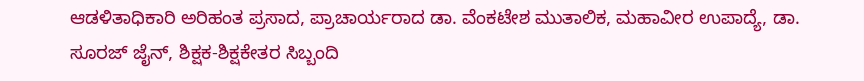ಆಡಳಿತಾಧಿಕಾರಿ ಅರಿಹಂತ ಪ್ರಸಾದ, ಪ್ರಾಚಾರ್ಯರಾದ ಡಾ. ವೆಂಕಟೇಶ ಮುತಾಲಿಕ, ಮಹಾವೀರ ಉಪಾದ್ಯೆ, ಡಾ. ಸೂರಜ್ ಜೈನ್, ಶಿಕ್ಷಕ-ಶಿಕ್ಷಕೇತರ ಸಿಬ್ಬಂದಿ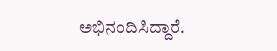ಅಭಿನಂದಿಸಿದ್ದಾರೆ.